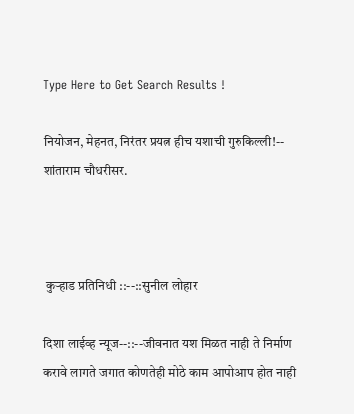Type Here to Get Search Results !

नियोजन, मेहनत, निरंतर प्रयत्न हीच यशाची गुरुकिल्ली!-- शांताराम चौधरीसर.



 कुऱ्हाड प्रतिनिधी ::--::सुनील लोहार

दिशा लाईव्ह न्यूज--::--जीवनात यश मिळत नाही ते निर्माण करावे लागते जगात कोणतेही मोठे काम आपोआप होत नाही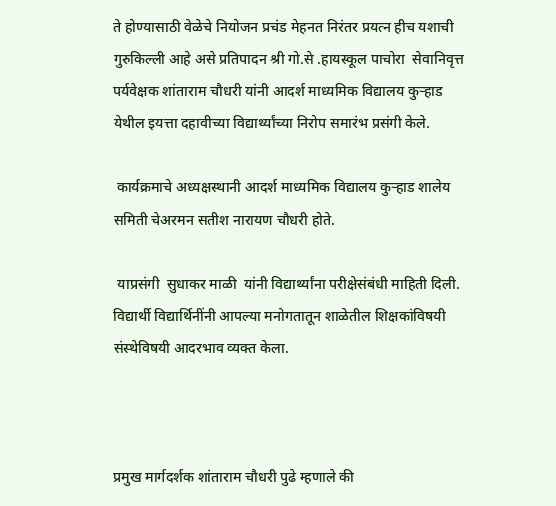ते होण्यासाठी वेळेचे नियोजन प्रचंड मेहनत निरंतर प्रयत्न हीच यशाची गुरुकिल्ली आहे असे प्रतिपादन श्री गो.से .हायस्कूल पाचोरा  सेवानिवृत्त पर्यवेक्षक शांताराम चौधरी यांनी आदर्श माध्यमिक विद्यालय कुऱ्हाड येथील इयत्ता दहावीच्या विद्यार्थ्यांच्या निरोप समारंभ प्रसंगी केले.

 कार्यक्रमाचे अध्यक्षस्थानी आदर्श माध्यमिक विद्यालय कुऱ्हाड शालेय समिती चेअरमन सतीश नारायण चौधरी होते.

 याप्रसंगी  सुधाकर माळी  यांनी विद्यार्थ्यांना परीक्षेसंबंधी माहिती दिली. विद्यार्थी विद्यार्थिनींनी आपल्या मनोगतातून शाळेतील शिक्षकांविषयी संस्थेविषयी आदरभाव व्यक्त केला.



प्रमुख मार्गदर्शक शांताराम चौधरी पुढे म्हणाले की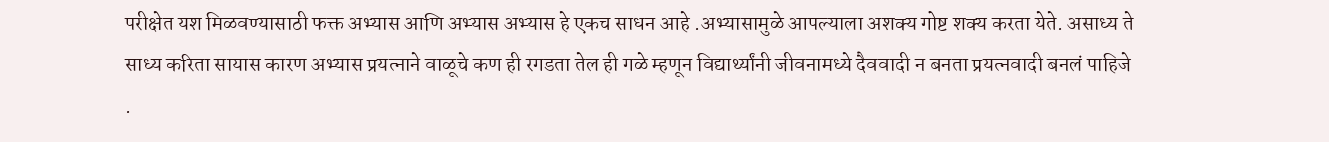परीक्षेत यश मिळवण्यासाठी फक्त अभ्यास आणि अभ्यास अभ्यास हे एकच साधन आहे .अभ्यासामुळे आपल्याला अशक्य गोष्ट शक्य करता येते. असाध्य ते साध्य करिता सायास कारण अभ्यास प्रयत्नाने वाळूचे कण ही रगडता तेल ही गळे म्हणून विद्यार्थ्यांनी जीवनामध्ये दैववादी न बनता प्रयत्नवादी बनलं पाहिजे .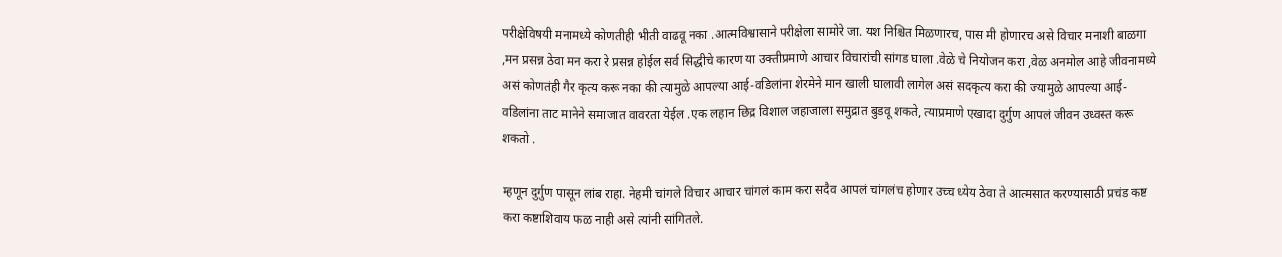परीक्षेविषयी मनामध्ये कोणतीही भीती वाढवू नका .आत्मविश्वासाने परीक्षेला सामोरे जा. यश निश्चित मिळणारच, पास मी होणारच असे विचार मनाशी बाळगा ,मन प्रसन्न ठेवा मन करा रे प्रसन्न होईल सर्व सिद्धीचे कारण या उक्तीप्रमाणे आचार विचारांची सांगड घाला .वेळे चे नियोजन करा ,वेळ अनमोल आहे जीवनामध्ये असं कोणतंही गैर कृत्य करू नका की त्यामुळे आपल्या आई-वडिलांना शेरमेने मान खाली घालावी लागेल असं सदकृत्य करा की ज्यामुळे आपल्या आई-वडिलांना ताट मानेने समाजात वावरता येईल .एक लहान छिद्र विशाल जहाजाला समुद्रात बुडवू शकते, त्याप्रमाणे एखादा दुर्गुण आपलं जीवन उध्वस्त करू शकतो .

म्हणून दुर्गुण पासून लांब राहा. नेहमी चांगले विचार आचार चांगलं काम करा सदैव आपलं चांगलंच होणार उच्च ध्येय ठेवा ते आत्मसात करण्यासाठी प्रचंड कष्ट करा कष्टाशिवाय फळ नाही असे त्यांनी सांगितले.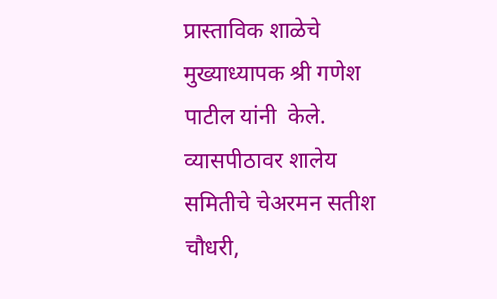प्रास्ताविक शाळेचे मुख्याध्यापक श्री गणेश पाटील यांनी  केले. व्यासपीठावर शालेय समितीचे चेअरमन सतीश चौधरी,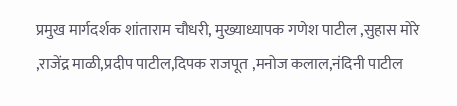प्रमुख मार्गदर्शक शांताराम चौधरी, मुख्याध्यापक गणेश पाटील ,सुहास मोरे ,राजेंद्र माळी,प्रदीप पाटील,दिपक राजपूत ,मनोज कलाल,नंदिनी पाटील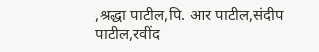,श्रद्धा पाटील,पि. आर पाटील,संदीप पाटील,रवींद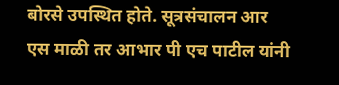बोरसे उपस्थित होते. सूत्रसंचालन आर एस माळी तर आभार पी एच पाटील यांनी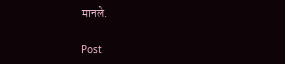मानले.

Post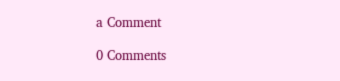a Comment

0 Comments